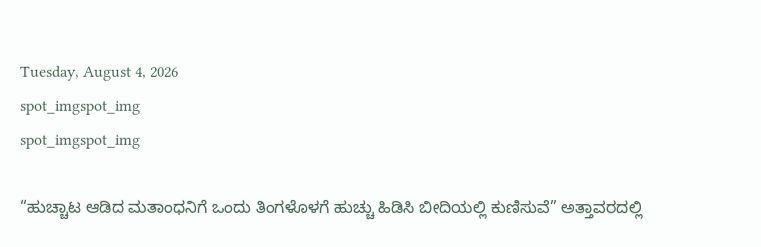Tuesday, August 4, 2026
spot_imgspot_img
spot_imgspot_img

“ಹುಚ್ಚಾಟ ಆಡಿದ ಮತಾಂಧನಿಗೆ ಒಂದು ತಿಂಗಳೊಳಗೆ ಹುಚ್ಚು ಹಿಡಿಸಿ ಬೀದಿಯಲ್ಲಿ ಕುಣಿಸುವೆ” ಅತ್ತಾವರದಲ್ಲಿ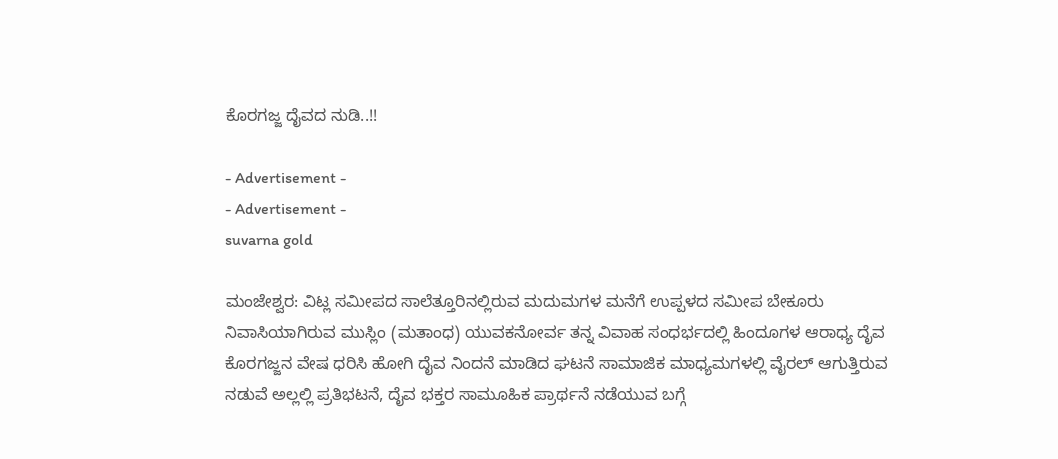ಕೊರಗಜ್ಜ ದೈವದ ನುಡಿ..!!

- Advertisement -
- Advertisement -
suvarna gold

ಮಂಜೇಶ್ವರ: ವಿಟ್ಲ ಸಮೀಪದ ಸಾಲೆತ್ತೂರಿನಲ್ಲಿರುವ ಮದುಮಗಳ ಮನೆಗೆ ಉಪ್ಪಳದ ಸಮೀಪ ಬೇಕೂರು ನಿವಾಸಿಯಾಗಿರುವ ಮುಸ್ಲಿಂ (ಮತಾಂಧ) ಯುವಕನೋರ್ವ ತನ್ನ ವಿವಾಹ ಸಂಧರ್ಭದಲ್ಲಿ ಹಿಂದೂಗಳ ಆರಾಧ್ಯ ದೆೃವ ಕೊರಗಜ್ಜನ ವೇಷ ಧರಿಸಿ ಹೋಗಿ ದೈವ ನಿಂದನೆ ಮಾಡಿದ ಘಟನೆ ಸಾಮಾಜಿಕ ಮಾಧ್ಯಮಗಳಲ್ಲಿ ವೈರಲ್ ಆಗುತ್ತಿರುವ ನಡುವೆ ಅಲ್ಲಲ್ಲಿ ಪ್ರತಿಭಟನೆ, ದೈವ ಭಕ್ತರ ಸಾಮೂಹಿಕ ಪ್ರಾರ್ಥನೆ ನಡೆಯುವ ಬಗ್ಗೆ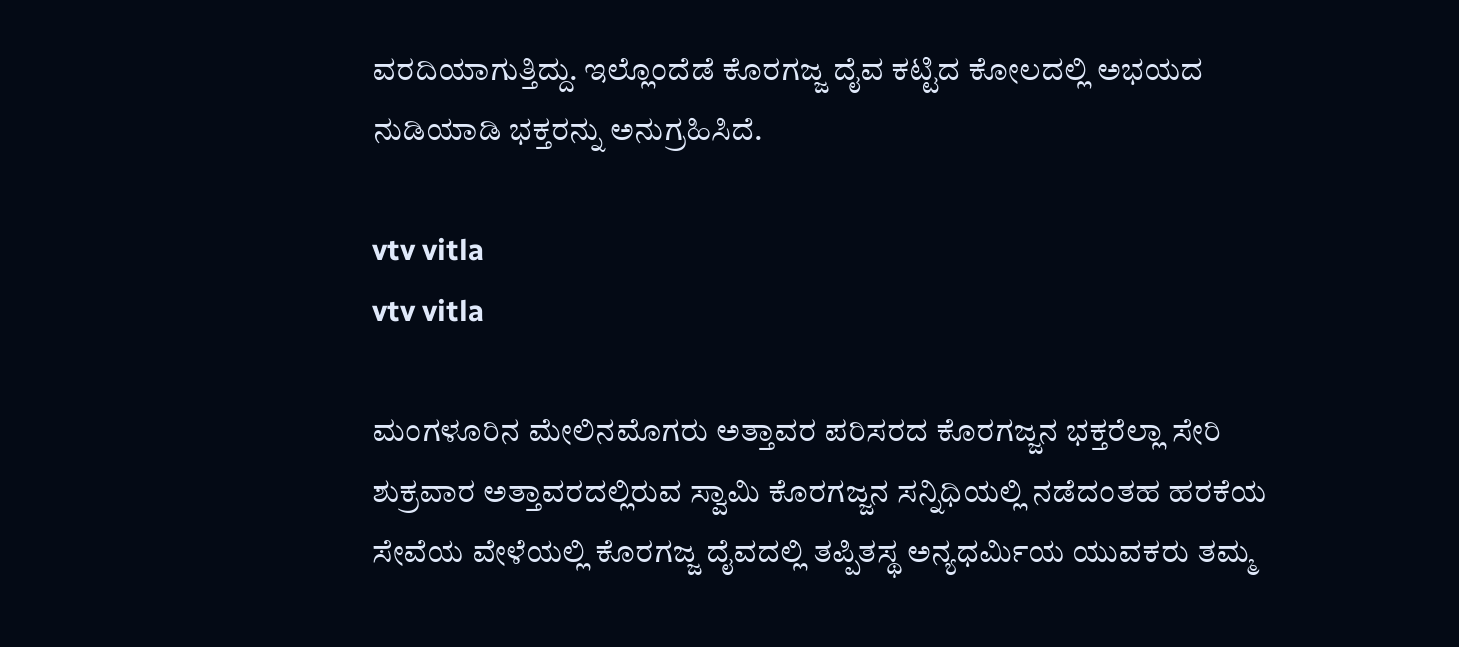ವರದಿಯಾಗುತ್ತಿದ್ದು. ಇಲ್ಲೊಂದೆಡೆ ಕೊರಗಜ್ಜ ದೈವ ಕಟ್ಟಿದ ಕೋಲದಲ್ಲಿ ಅಭಯದ ನುಡಿಯಾಡಿ ಭಕ್ತರನ್ನು ಅನುಗ್ರಹಿಸಿದೆ.

vtv vitla
vtv vitla

ಮಂಗಳೂರಿನ ಮೇಲಿನಮೊಗರು ಅತ್ತಾವರ ಪರಿಸರದ ಕೊರಗಜ್ಜನ ಭಕ್ತರೆಲ್ಲಾ ಸೇರಿ ಶುಕ್ರವಾರ ಅತ್ತಾವರದಲ್ಲಿರುವ ಸ್ವಾಮಿ ಕೊರಗಜ್ಜನ ಸನ್ನಿಧಿಯಲ್ಲಿ ನಡೆದಂತಹ ಹರಕೆಯ ಸೇವೆಯ ವೇಳೆಯಲ್ಲಿ ಕೊರಗಜ್ಜ ದೈವದಲ್ಲಿ ತಪ್ಪಿತಸ್ಥ ಅನ್ಯಧರ್ಮಿಯ ಯುವಕರು ತಮ್ಮ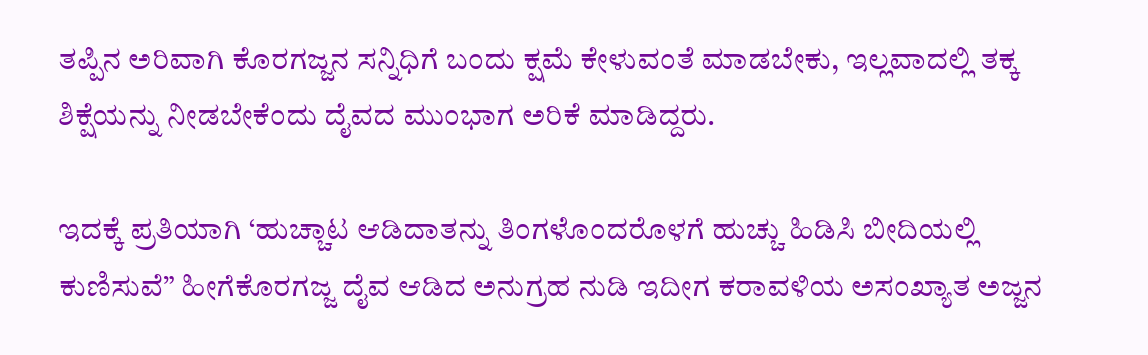ತಪ್ಪಿನ ಅರಿವಾಗಿ ಕೊರಗಜ್ಜನ ಸನ್ನಿಧಿಗೆ ಬಂದು ಕ್ಷಮೆ ಕೇಳುವಂತೆ ಮಾಡಬೇಕು, ಇಲ್ಲವಾದಲ್ಲಿ ತಕ್ಕ ಶಿಕ್ಷೆಯನ್ನು ನೀಡಬೇಕೆಂದು ದೈವದ ಮುಂಭಾಗ ಅರಿಕೆ ಮಾಡಿದ್ದರು.

ಇದಕ್ಕೆ ಪ್ರತಿಯಾಗಿ ‘ಹುಚ್ಚಾಟ ಆಡಿದಾತನ್ನು ತಿಂಗಳೊಂದರೊಳಗೆ ಹುಚ್ಚು ಹಿಡಿಸಿ ಬೀದಿಯಲ್ಲಿ ಕುಣಿಸುವೆ” ಹೀಗೆಕೊರಗಜ್ಜ ದೈವ ಆಡಿದ ಅನುಗ್ರಹ ನುಡಿ ಇದೀಗ ಕರಾವಳಿಯ ಅಸಂಖ್ಯಾತ ಅಜ್ಜನ‌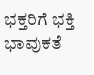ಭಕ್ತರಿಗೆ ಭಕ್ತಿ ಭಾವುಕತೆ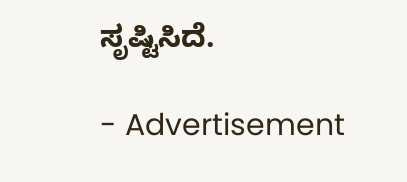ಸೃಷ್ಟಿಸಿದೆ.

- Advertisement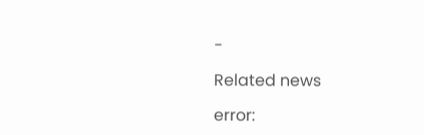-

Related news

error: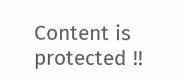Content is protected !!